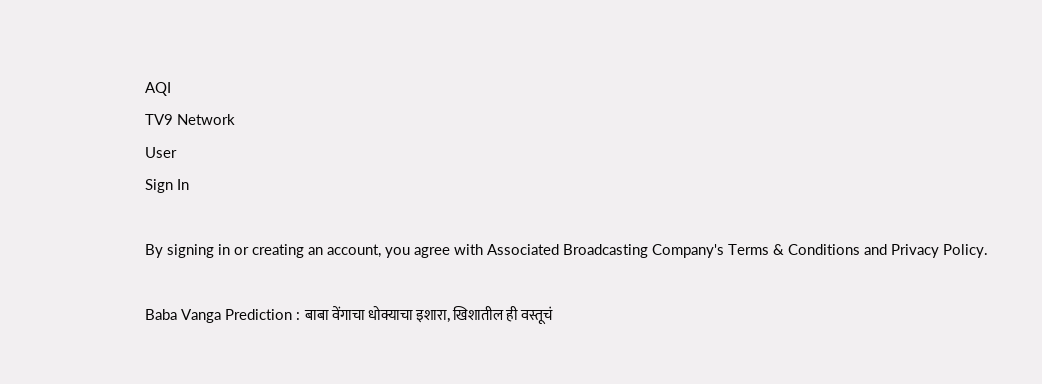AQI
TV9 Network
User
Sign In

By signing in or creating an account, you agree with Associated Broadcasting Company's Terms & Conditions and Privacy Policy.

Baba Vanga Prediction : बाबा वेंगाचा धोक्याचा इशारा, खिशातील ही वस्तूचं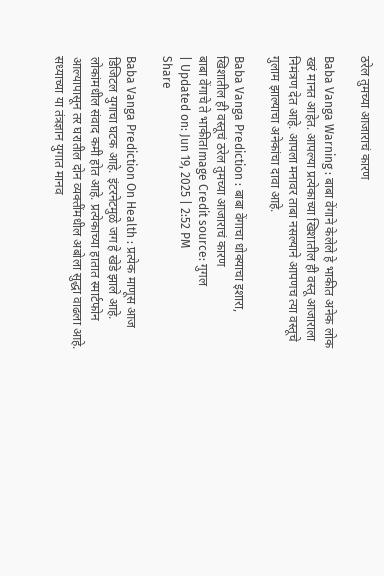ठरेल तुमच्या आजाराचं कारण

Baba Vanga Warning : बाबा वेंगाने केलेले हे भाकीत अनेक लोक खरं मानत आहेत. आपल्या प्रत्येकाच्या खिशातील ही वस्तू आजाराला निमंत्रण देत आहे. आपला मनावर ताबा नसल्याने आपणच त्या वस्तूचे गुलाम झाल्याचा अनेकांचा दावा आहे.

Baba Vanga Prediction : बाबा वेंगाचा धोक्याचा इशारा, खिशातील ही वस्तूचं ठरेल तुमच्या आजाराचं कारण
बाबा वेंगाचे ते भाकीतImage Credit source: गुगल
| Updated on: Jun 19, 2025 | 2:52 PM
Share

Baba Vanga Prediction On Health : प्रत्येक माणूस आज डिजिटल युगाचा घटक आहे. इंटरनेटमुळे जग हे खेडे झाले आहे. लोकांमधील संवाद कमी होत आहे. प्रत्येकाच्या हातात स्मार्टफोन आल्यापासून तर घरातील दोन व्यक्तींमधील अबोला सुद्धा वाढला आहे. सध्याच्या या तंत्रज्ञान युगात मानव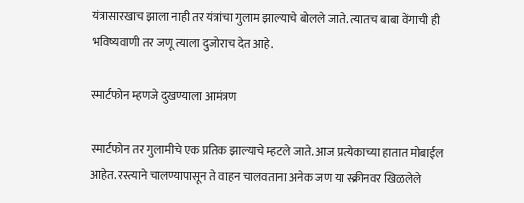यंत्रासारखाच झाला नाही तर यंत्रांचा गुलाम झाल्याचे बोलले जाते. त्यातच बाबा वेंगाची ही भविष्यवाणी तर जणू त्याला दुजोराच देत आहे.

स्मार्टफोन म्हणजे दुखण्याला आमंत्रण

स्मार्टफोन तर गुलामीचे एक प्रतिक झाल्याचे म्हटले जाते. आज प्रत्येकाच्या हातात मोबाईल आहेत. रस्त्याने चालण्यापासून ते वाहन चालवताना अनेक जण या स्क्रीनवर खिळलेले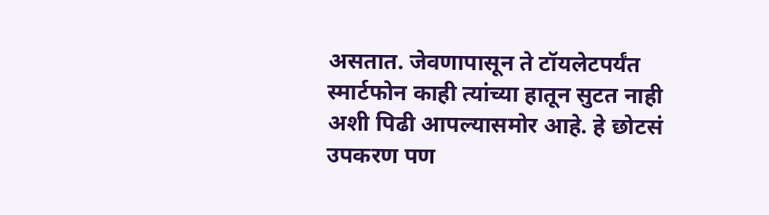असतात. जेवणापासून ते टॉयलेटपर्यंत स्मार्टफोन काही त्यांच्या हातून सुटत नाही अशी पिढी आपल्यासमोर आहे. हे छोटसं उपकरण पण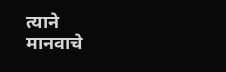त्याने मानवाचे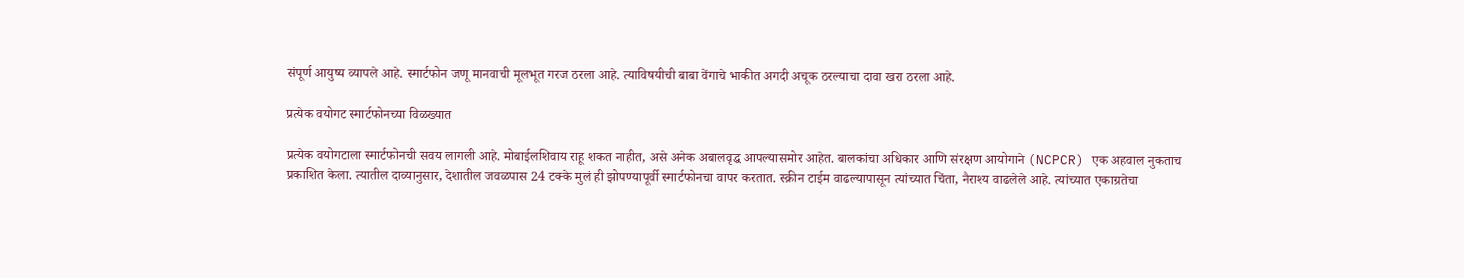संपूर्ण आयुष्य व्यापले आहे. स्मार्टफोन जणू मानवाची मूलभूत गरज ठरला आहे. त्याविषयीची बाबा वेंगाचे भाकीत अगदी अचूक ठरल्याचा दावा खरा ठरला आहे.

प्रत्येक वयोगट स्मार्टफोनच्या विळख्यात

प्रत्येक वयोगटाला स्मार्टफोनची सवय लागली आहे. मोबाईलशिवाय राहू शकत नाहीत, असे अनेक अबालवृद्ध आपल्यासमोर आहेत. बालकांचा अधिकार आणि संरक्षण आयोगाने (NCPCR) एक अहवाल नुकताच प्रकाशित केला. त्यातील दाव्यानुसार, देशातील जवळपास 24 टक्के मुलं ही झोपण्यापूर्वी स्मार्टफोनचा वापर करतात. स्क्रीन टाईम वाढल्यापासून त्यांच्यात चिंता, नैराश्य वाढलेले आहे. त्यांच्यात एकाग्रतेचा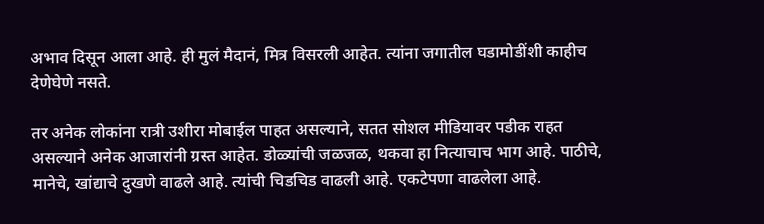अभाव दिसून आला आहे. ही मुलं मैदानं, मित्र विसरली आहेत. त्यांना जगातील घडामोडींशी काहीच देणेघेणे नसते.

तर अनेक लोकांना रात्री उशीरा मोबाईल पाहत असल्याने, सतत सोशल मीडियावर पडीक राहत असल्याने अनेक आजारांनी ग्रस्त आहेत. डोळ्यांची जळजळ, थकवा हा नित्याचाच भाग आहे. पाठीचे, मानेचे, खांद्याचे दुखणे वाढले आहे. त्यांची चिडचिड वाढली आहे. एकटेपणा वाढलेला आहे.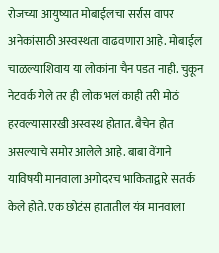रोजच्या आयुष्यात मोबाईलचा सर्रास वापर अनेकांसाठी अस्वस्थता वाढवणारा आहे. मोबाईल चाळल्याशिवाय या लोकांना चैन पडत नाही. चुकून नेटवर्क गेले तर ही लोक भलं काही तरी मोठं हरवल्यासारखी अस्वस्थ होतात. बैचेन होत असल्याचे समोर आलेले आहे. बाबा वेंगाने याविषयी मानवाला अगोदरच भाकिताद्वारे सतर्क केले होते. एक छोटंस हातातील यंत्र मानवाला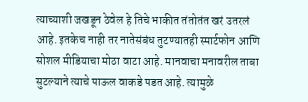त्याच्याशी जखडून ठेवेल हे तिचे भाकीत तंतोतंत खरं उतरलं आहे. इतकेच नाही तर नातेसंबंध तुटण्यातही स्मार्टफोन आणि सोशल मीडियाचा मोठा वाटा आहे. मानवाचा मनावरील ताबा सुटल्याने त्याचे पाऊल वाकडे पडत आहे. त्यामुळे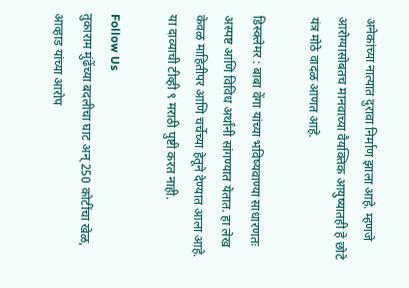अनेकांच्या नात्यात दुरावा निर्माण झाला आहे. म्हणजे आरोग्यासोबतच मानवाच्या वैयक्तिक आयुष्यातही हे छोटे यंत्र मोठे वादळ आणत आहे.

डिस्क्लेमर : बाबा वेंगा यांच्या भविष्यवाण्या साधारणतः अस्पष्ट आणि विविध अर्थांनी सांगण्यात येतात. हा लेख केवळ माहितीपर आणि चर्चेच्या हेतूने देण्यात आला आहे. या दाव्याची टीव्ही ९ मराठी पुष्टी करत नाही.

Follow Us
तुकाराम मुंढेंच्या बदलीचा घाट अन् 250 कोटींचा खेळ, आव्हाड यांच्या आरोप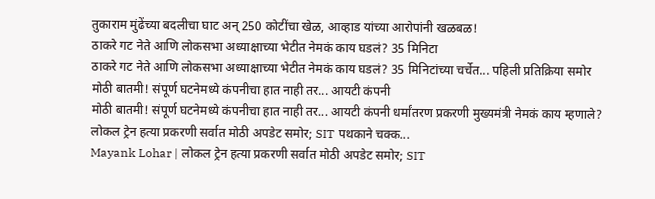तुकाराम मुंढेंच्या बदलीचा घाट अन् 250 कोटींचा खेळ, आव्हाड यांच्या आरोपांनी खळबळ!
ठाकरे गट नेते आणि लोकसभा अध्याक्षाच्या भेटीत नेमकं काय घडलं? 35 मिनिटा
ठाकरे गट नेते आणि लोकसभा अध्याक्षाच्या भेटीत नेमकं काय घडलं? 35 मिनिटांच्या चर्चेत... पहिली प्रतिक्रिया समोर
मोठी बातमी! संपूर्ण घटनेमध्ये कंपनीचा हात नाही तर... आयटी कंपनी
मोठी बातमी! संपूर्ण घटनेमध्ये कंपनीचा हात नाही तर... आयटी कंपनी धर्मांतरण प्रकरणी मुख्यमंत्री नेमकं काय म्हणाले?
लोकल ट्रेन हत्या प्रकरणी सर्वात मोठी अपडेट समोर; SIT पथकाने चक्क...
Mayank Lohar | लोकल ट्रेन हत्या प्रकरणी सर्वात मोठी अपडेट समोर; SIT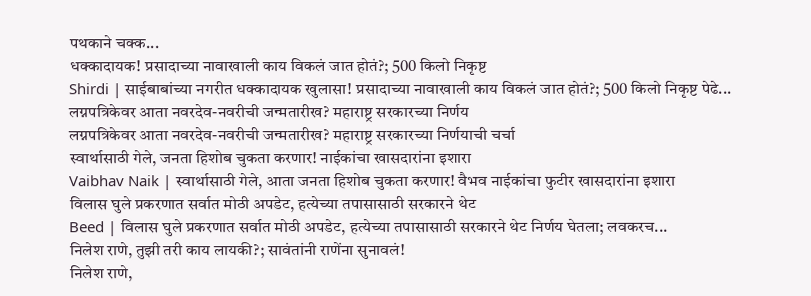पथकाने चक्क...
धक्कादायक! प्रसादाच्या नावाखाली काय विकलं जात होतं?; 500 किलो निकृष्ट
Shirdi | साईबाबांच्या नगरीत धक्कादायक खुलासा! प्रसादाच्या नावाखाली काय विकलं जात होतं?; 500 किलो निकृष्ट पेढे...
लग्नपत्रिकेवर आता नवरदेव-नवरीची जन्मतारीख? महाराष्ट्र सरकारच्या निर्णय
लग्नपत्रिकेवर आता नवरदेव-नवरीची जन्मतारीख? महाराष्ट्र सरकारच्या निर्णयाची चर्चा
स्वार्थासाठी गेले, जनता हिशोब चुकता करणार! नाईकांचा खासदारांना इशारा
Vaibhav Naik | स्वार्थासाठी गेले, आता जनता हिशोब चुकता करणार! वैभव नाईकांचा फुटीर खासदारांना इशारा
विलास घुले प्रकरणात सर्वात मोठी अपडेट, हत्येच्या तपासासाठी सरकारने थेट
Beed | विलास घुले प्रकरणात सर्वात मोठी अपडेट, हत्येच्या तपासासाठी सरकारने थेट निर्णय घेतला; लवकरच...
निलेश राणे, तुझी तरी काय लायकी?; सावंतांनी राणेंना सुनावलं!
निलेश राणे,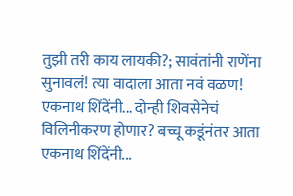तुझी तरी काय लायकी?; सावंतांनी राणेंना सुनावलं! त्या वादाला आता नवं वळण!
एकनाथ शिंदेंनी... दोन्ही शिवसेनेचं विलिनीकरण होणार? बच्चू कडूंनंतर आता
एकनाथ शिंदेंनी...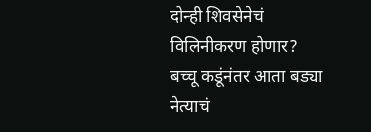दोन्ही शिवसेनेचं विलिनीकरण होणार? बच्चू कडूंनंतर आता बड्या नेत्याचं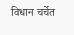विधान चर्चेत